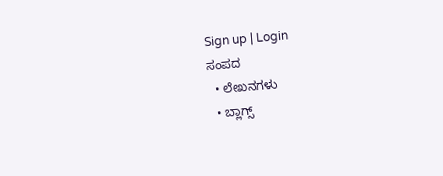Sign up | Login
ಸಂಪದ
  • ಲೇಖನಗಳು
  • ಬ್ಲಾಗ್ಸ್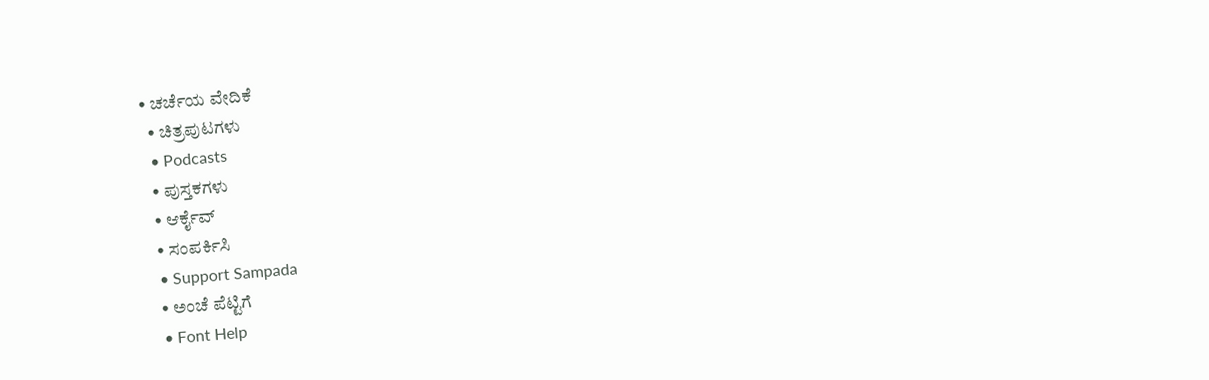• ಚರ್ಚೆಯ ವೇದಿಕೆ
  • ಚಿತ್ರಪುಟಗಳು
  • Podcasts
  • ಪುಸ್ತಕಗಳು
  • ಆರ್ಕೈವ್
  • ಸಂಪರ್ಕಿಸಿ
  • Support Sampada
  • ಅಂಚೆ ಪೆಟ್ಟಿಗೆ
  • Font Help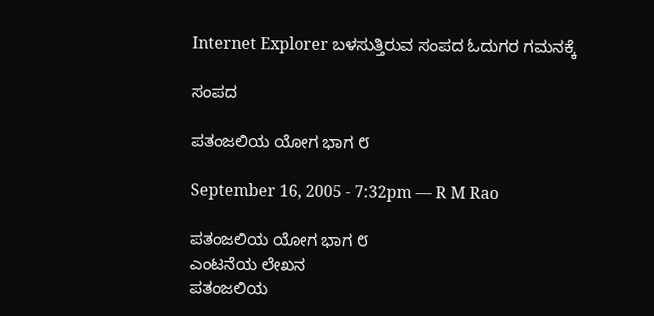Internet Explorer ಬಳಸುತ್ತಿರುವ ಸಂಪದ ಓದುಗರ ಗಮನಕ್ಕೆ

ಸಂಪದ

ಪತಂಜಲಿಯ ಯೋಗ ಭಾಗ ೮

September 16, 2005 - 7:32pm — R M Rao

ಪತಂಜಲಿಯ ಯೋಗ ಭಾಗ ೮
ಎಂಟನೆಯ ಲೇಖನ
ಪತಂಜಲಿಯ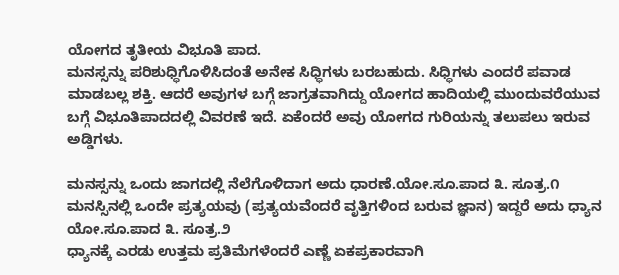ಯೋಗದ ತೃತೀಯ ವಿಭೂತಿ ಪಾದ.
ಮನಸ್ಸನ್ನು ಪರಿಶುಧ್ಧಿಗೊಳಿಸಿದಂತೆ ಅನೇಕ ಸಿಧ್ಧಿಗಳು ಬರಬಹುದು. ಸಿಧ್ಧಿಗಳು ಎಂದರೆ ಪವಾಡ ಮಾಡಬಲ್ಲ ಶಕ್ತಿ. ಆದರೆ ಅವುಗಳ ಬಗ್ಗೆ ಜಾಗ್ರತವಾಗಿದ್ದು ಯೋಗದ ಹಾದಿಯಲ್ಲಿ ಮುಂದುವರೆಯುವ ಬಗ್ಗೆ ವಿಭೂತಿಪಾದದಲ್ಲಿ ವಿವರಣೆ ಇದೆ. ಏಕೆಂದರೆ ಅವು ಯೋಗದ ಗುರಿಯನ್ನು ತಲುಪಲು ಇರುವ ಅಡ್ಡಿಗಳು.

ಮನಸ್ಸನ್ನು ಒಂದು ಜಾಗದಲ್ಲಿ ನೆಲೆಗೊಳಿದಾಗ ಅದು ಧಾರಣೆ.ಯೋ.ಸೂ.ಪಾದ ೩. ಸೂತ್ರ.೧
ಮನಸ್ಸಿನಲ್ಲಿ ಒಂದೇ ಪ್ರತ್ಯಯವು (ಪ್ರತ್ಯಯವೆಂದರೆ ವೃತ್ತಿಗಳಿಂದ ಬರುವ ಜ್ಞಾನ) ಇದ್ದರೆ ಅದು ಧ್ಯಾನ ಯೋ.ಸೂ.ಪಾದ ೩. ಸೂತ್ರ.೨
ಧ್ಯಾನಕ್ಕೆ ಎರಡು ಉತ್ತಮ ಪ್ರತಿಮೆಗಳೆಂದರೆ ಎಣ್ಣೆ ಏಕಪ್ರಕಾರವಾಗಿ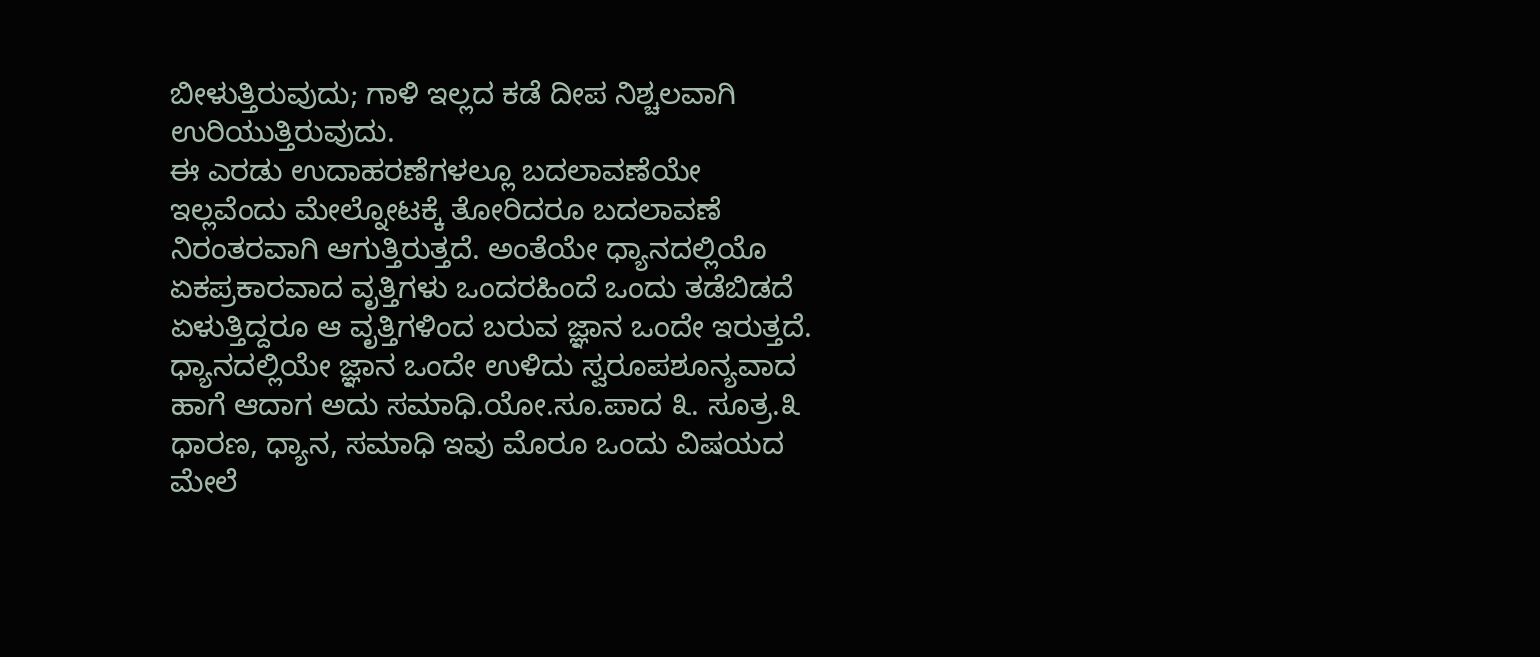ಬೀಳುತ್ತಿರುವುದು; ಗಾಳಿ ಇಲ್ಲದ ಕಡೆ ದೀಪ ನಿಶ್ಚಲವಾಗಿ ಉರಿಯುತ್ತಿರುವುದು.
ಈ ಎರಡು ಉದಾಹರಣೆಗಳಲ್ಲೂ ಬದಲಾವಣೆಯೇ ಇಲ್ಲವೆಂದು ಮೇಲ್ನೋಟಕ್ಕೆ ತೋರಿದರೂ ಬದಲಾವಣೆ ನಿರಂತರವಾಗಿ ಆಗುತ್ತಿರುತ್ತದೆ. ಅಂತೆಯೇ ಧ್ಯಾನದಲ್ಲಿಯೊ ಏಕಪ್ರಕಾರವಾದ ವೃತ್ತಿಗಳು ಒಂದರಹಿಂದೆ ಒಂದು ತಡೆಬಿಡದೆ ಏಳುತ್ತಿದ್ದರೂ ಆ ವೃತ್ತಿಗಳಿಂದ ಬರುವ ಜ್ಞಾನ ಒಂದೇ ಇರುತ್ತದೆ.
ಧ್ಯಾನದಲ್ಲಿಯೇ ಜ್ಞಾನ ಒಂದೇ ಉಳಿದು ಸ್ವರೂಪಶೂನ್ಯವಾದ ಹಾಗೆ ಆದಾಗ ಅದು ಸಮಾಧಿ.ಯೋ.ಸೂ.ಪಾದ ೩. ಸೂತ್ರ.೩
ಧಾರಣ, ಧ್ಯಾನ, ಸಮಾಧಿ ಇವು ಮೊರೂ ಒಂದು ವಿಷಯದ ಮೇಲೆ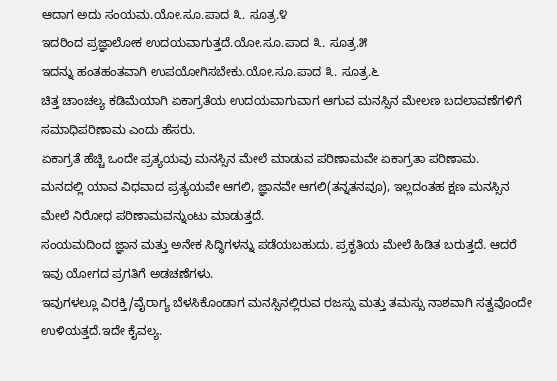ಆದಾಗ ಅದು ಸಂಯಮ.ಯೋ.ಸೂ.ಪಾದ ೩. ಸೂತ್ರ.೪
ಇದರಿಂದ ಪ್ರಜ್ಞಾಲೋಕ ಉದಯವಾಗುತ್ತದೆ.ಯೋ.ಸೂ.ಪಾದ ೩. ಸೂತ್ರ.೫
ಇದನ್ನು ಹಂತಹಂತವಾಗಿ ಉಪಯೋಗಿಸಬೇಕು.ಯೋ.ಸೂ.ಪಾದ ೩. ಸೂತ್ರ.೬
ಚಿತ್ತ ಚಾಂಚಲ್ಯ ಕಡಿಮೆಯಾಗಿ ಏಕಾಗ್ರತೆಯ ಉದಯವಾಗುವಾಗ ಆಗುವ ಮನಸ್ಸಿನ ಮೇಲಣ ಬದಲಾವಣೆಗಳಿಗೆ ಸಮಾಧಿಪರಿಣಾಮ ಎಂದು ಹೆಸರು.
ಏಕಾಗ್ರತೆ ಹೆಚ್ಚಿ ಒಂದೇ ಪ್ರತ್ಯಯವು ಮನಸ್ಸಿನ ಮೇಲೆ ಮಾಡುವ ಪರಿಣಾಮವೇ ಏಕಾಗ್ರತಾ ಪರಿಣಾಮ.
ಮನದಲ್ಲಿ ಯಾವ ವಿಧವಾದ ಪ್ರತ್ಯಯವೇ ಆಗಲಿ, ಜ್ಞಾನವೇ ಆಗಲಿ(ತನ್ನತನವೂ), ಇಲ್ಲದಂತಹ ಕ್ಷಣ ಮನಸ್ಸಿನ ಮೇಲೆ ನಿರೋಧ ಪರಿಣಾಮವನ್ನುಂಟು ಮಾಡುತ್ತದೆ.
ಸಂಯಮದಿಂದ ಜ್ಞಾನ ಮತ್ತು ಅನೇಕ ಸಿದ್ಧಿಗಳನ್ನು ಪಡೆಯಬಹುದು. ಪ್ರಕೃತಿಯ ಮೇಲೆ ಹಿಡಿತ ಬರುತ್ತದೆ. ಆದರೆ ಇವು ಯೋಗದ ಪ್ರಗತಿಗೆ ಅಡಚಣೆಗಳು.
ಇವುಗಳಲ್ಲೂ ವಿರಕ್ತಿ/ವೈರಾಗ್ಯ ಬೆಳಸಿಕೊಂಡಾಗ ಮನಸ್ಸಿನಲ್ಲಿರುವ ರಜಸ್ಸು ಮತ್ತು ತಮಸ್ಸು ನಾಶವಾಗಿ ಸತ್ವವೊಂದೇ ಉಳಿಯತ್ತದೆ.ಇದೇ ಕೈವಲ್ಯ.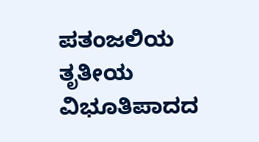ಪತಂಜಲಿಯ ತೃತೀಯ ವಿಭೂತಿಪಾದದ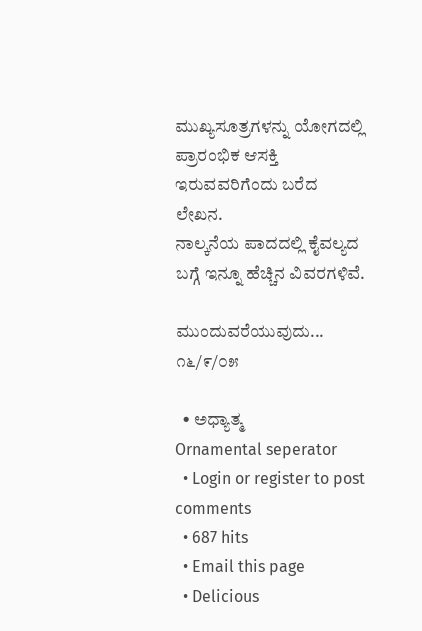ಮುಖ್ಯಸೂತ್ರಗಳನ್ನು ಯೋಗದಲ್ಲಿ ಪ್ರಾರಂಭಿಕ ಆಸಕ್ತಿ ಇರುವವರಿಗೆಂದು ಬರೆದ ಲೇಖನ.
ನಾಲ್ಕನೆಯ ಪಾದದಲ್ಲಿ ಕೈವಲ್ಯದ ಬಗ್ಗೆ ಇನ್ನೂ ಹೆಚ್ಚಿನ ವಿವರಗಳಿವೆ.

ಮುಂದುವರೆಯುವುದು...
೧೬/೯/೦೫

  • ಅಧ್ಯಾತ್ಮ
Ornamental seperator
  • Login or register to post comments
  • 687 hits
  • Email this page
  • Delicious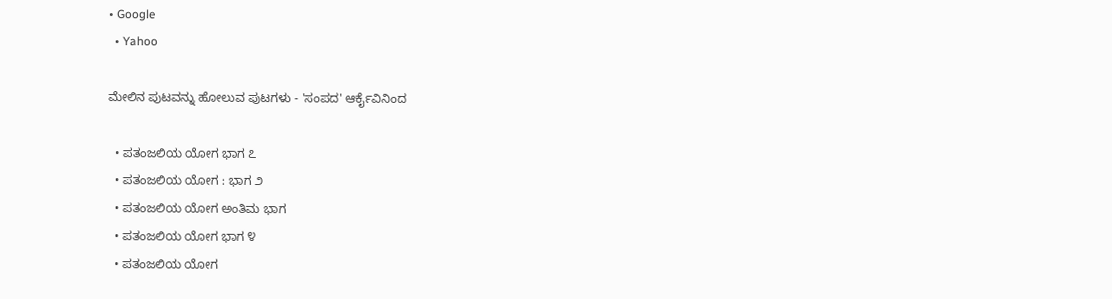• Google
  • Yahoo

ಮೇಲಿನ ಪುಟವನ್ನು ಹೋಲುವ ಪುಟಗಳು - 'ಸಂಪದ' ಆರ್ಕೈವಿನಿಂದ

  • ಪತಂಜಲಿಯ ಯೋಗ ಭಾಗ ೭
  • ಪತಂಜಲಿಯ ಯೋಗ : ಭಾಗ ೨
  • ಪತಂಜಲಿಯ ಯೋಗ ಅಂತಿಮ ಭಾಗ
  • ಪತಂಜಲಿಯ ಯೋಗ ಭಾಗ ೪
  • ಪತಂಜಲಿಯ ಯೋಗ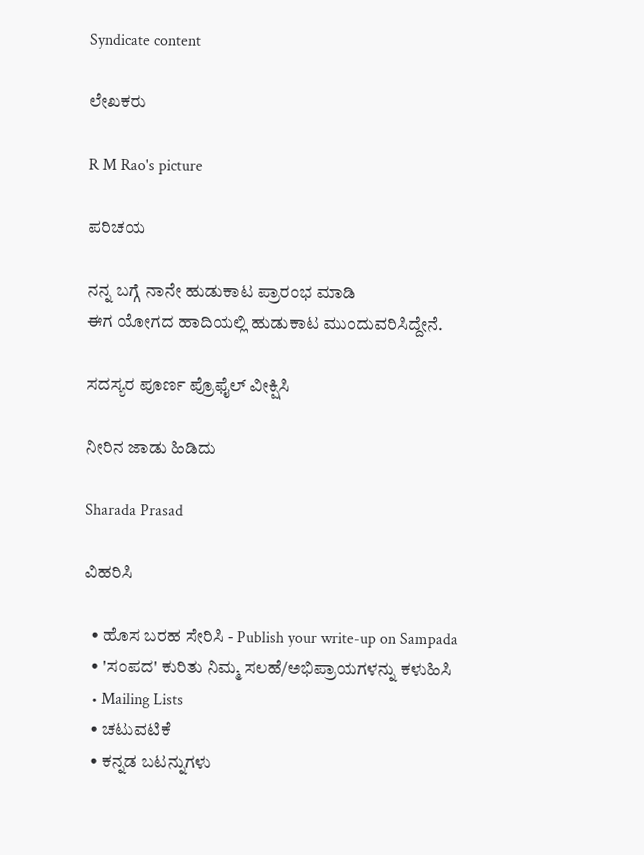Syndicate content

ಲೇಖಕರು

R M Rao's picture

ಪರಿಚಯ

ನನ್ನ ಬಗ್ಗೆ ನಾನೇ ಹುಡುಕಾಟ ಪ್ರಾರಂಭ ಮಾಡಿ
ಈಗ ಯೋಗದ ಹಾದಿಯಲ್ಲಿ ಹುಡುಕಾಟ ಮುಂದುವರಿಸಿದ್ದೇನೆ.

ಸದಸ್ಯರ ಪೂರ್ಣ ಪ್ರೊಫೈಲ್ ವೀಕ್ಷಿಸಿ

ನೀರಿನ ಜಾಡು ಹಿಡಿದು

Sharada Prasad

ವಿಹರಿಸಿ

  • ಹೊಸ ಬರಹ ಸೇರಿಸಿ - Publish your write-up on Sampada
  • 'ಸಂಪದ' ಕುರಿತು ನಿಮ್ಮ ಸಲಹೆ/ಅಭಿಪ್ರಾಯಗಳನ್ನು ಕಳುಹಿಸಿ
  • Mailing Lists
  • ಚಟುವಟಿಕೆ
  • ಕನ್ನಡ ಬಟನ್ನುಗಳು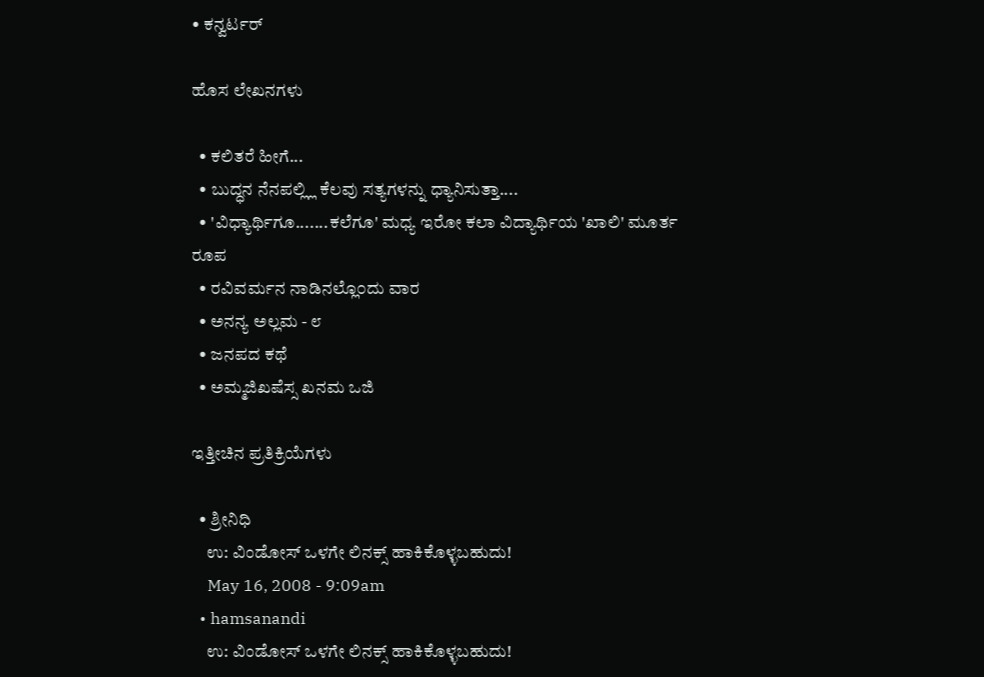• ಕನ್ವರ್ಟರ್

ಹೊಸ ಲೇಖನಗಳು

  • ಕಲಿತರೆ ಹೀಗೆ...
  • ಬುದ್ಧನ ನೆನಪಲ್ಲ್ಲಿ ಕೆಲವು ಸತ್ಯಗಳನ್ನು ಧ್ಯಾನಿಸುತ್ತಾ....
  • 'ವಿಧ್ಯಾರ್ಥಿಗೂ.......ಕಲೆಗೂ' ಮಧ್ಯ ಇರೋ ಕಲಾ ವಿದ್ಯಾರ್ಥಿಯ 'ಖಾಲಿ' ಮೂರ್ತ ರೂಪ
  • ರವಿವರ್ಮನ ನಾಡಿನಲ್ಲೊ೦ದು ವಾರ
  • ಅನನ್ಯ ಅಲ್ಲಮ - ೮
  • ಜನಪದ ಕಥೆ
  • ಅಮ್ಮಜಿಖಷೆಸ್ಸ ಖನಮ ಒಜಿ

ಇತ್ತೀಚಿನ ಪ್ರತಿಕ್ರಿಯೆಗಳು

  • ಶ್ರೀನಿಧಿ
    ಉ: ವಿಂಡೋಸ್ ಒಳಗೇ ಲಿನಕ್ಸ್ ಹಾಕಿಕೊಳ್ಳಬಹುದು!
    May 16, 2008 - 9:09am
  • hamsanandi
    ಉ: ವಿಂಡೋಸ್ ಒಳಗೇ ಲಿನಕ್ಸ್ ಹಾಕಿಕೊಳ್ಳಬಹುದು!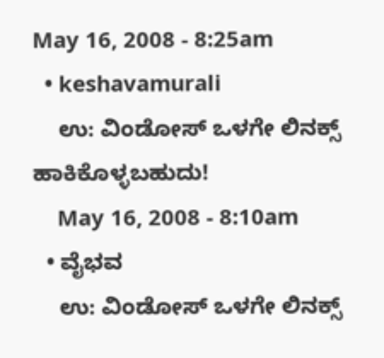May 16, 2008 - 8:25am
  • keshavamurali
    ಉ: ವಿಂಡೋಸ್ ಒಳಗೇ ಲಿನಕ್ಸ್ ಹಾಕಿಕೊಳ್ಳಬಹುದು!
    May 16, 2008 - 8:10am
  • ವೈಭವ
    ಉ: ವಿಂಡೋಸ್ ಒಳಗೇ ಲಿನಕ್ಸ್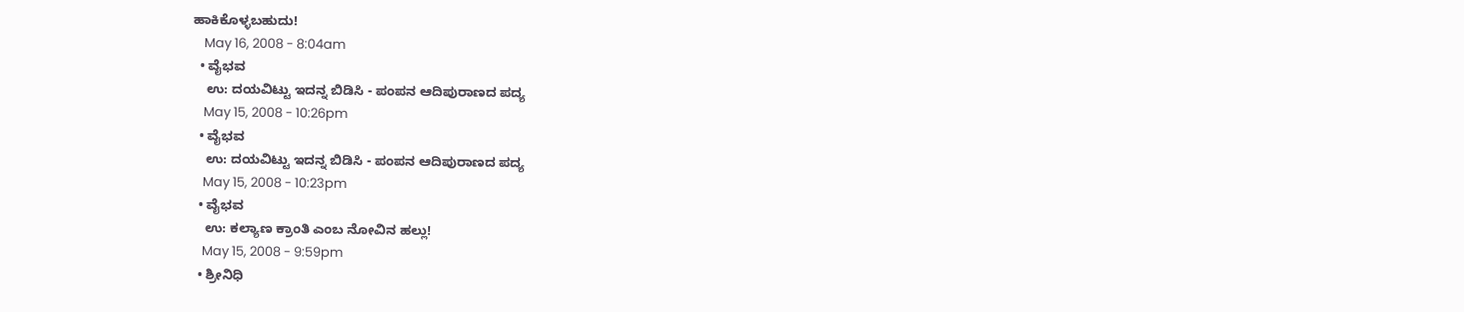ಹಾಕಿಕೊಳ್ಳಬಹುದು!
    May 16, 2008 - 8:04am
  • ವೈಭವ
    ಉ: ದಯವಿಟ್ಟು ಇದನ್ನ ಬಿಡಿಸಿ - ಪಂಪನ ಆದಿಪುರಾಣದ ಪದ್ಯ
    May 15, 2008 - 10:26pm
  • ವೈಭವ
    ಉ: ದಯವಿಟ್ಟು ಇದನ್ನ ಬಿಡಿಸಿ - ಪಂಪನ ಆದಿಪುರಾಣದ ಪದ್ಯ
    May 15, 2008 - 10:23pm
  • ವೈಭವ
    ಉ: ಕಲ್ಯಾಣ ಕ್ರಾಂತಿ ಎಂಬ ನೋವಿನ ಹಲ್ಲು!
    May 15, 2008 - 9:59pm
  • ಶ್ರೀನಿಧಿ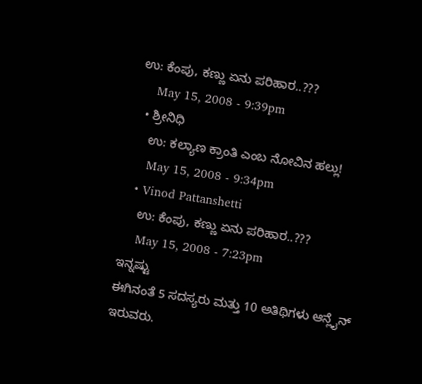ಉ: ಕೆಂಪು, ಕಣ್ಣು ಏನು ಪರಿಹಾರ..???
    May 15, 2008 - 9:39pm
  • ಶ್ರೀನಿಧಿ
    ಉ: ಕಲ್ಯಾಣ ಕ್ರಾಂತಿ ಎಂಬ ನೋವಿನ ಹಲ್ಲು!
    May 15, 2008 - 9:34pm
  • Vinod Pattanshetti
    ಉ: ಕೆಂಪು, ಕಣ್ಣು ಏನು ಪರಿಹಾರ..???
    May 15, 2008 - 7:23pm
ಇನ್ನಷ್ಟು
ಈಗಿನಂತೆ 5 ಸದಸ್ಯರು ಮತ್ತು 10 ಅತಿಥಿಗಳು ಆನ್ಲೈನ್ ಇರುವರು.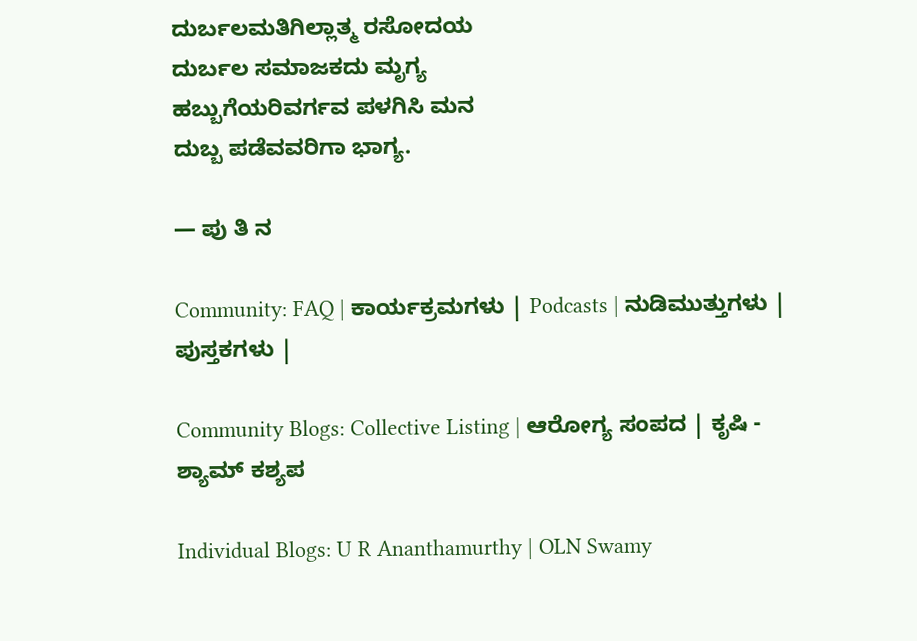ದುರ್ಬಲಮತಿಗಿಲ್ಲಾತ್ಮ ರಸೋದಯ
ದುರ್ಬಲ ಸಮಾಜಕದು ಮೃಗ್ಯ
ಹಬ್ಬುಗೆಯರಿವರ್ಗವ ಪಳಗಿಸಿ ಮನ
ದುಬ್ಬ ಪಡೆವವರಿಗಾ ಭಾಗ್ಯ.

— ಪು ತಿ ನ

Community: FAQ | ಕಾರ್ಯಕ್ರಮಗಳು | Podcasts | ನುಡಿಮುತ್ತುಗಳು | ಪುಸ್ತಕಗಳು |

Community Blogs: Collective Listing | ಆರೋಗ್ಯ ಸಂಪದ | ಕೃಷಿ - ಶ್ಯಾಮ್ ಕಶ್ಯಪ

Individual Blogs: U R Ananthamurthy | OLN Swamy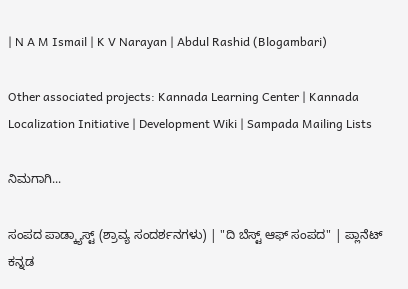| N A M Ismail | K V Narayan | Abdul Rashid (Blogambari)

Other associated projects: Kannada Learning Center | Kannada Localization Initiative | Development Wiki | Sampada Mailing Lists

ನಿಮಗಾಗಿ...

ಸಂಪದ ಪಾಡ್ಕ್ಯಾಸ್ಟ್ (ಶ್ರಾವ್ಯ ಸಂದರ್ಶನಗಳು) | "ದಿ ಬೆಸ್ಟ್ ಆಫ್ ಸಂಪದ" | ಪ್ಲಾನೆಟ್ ಕನ್ನಡ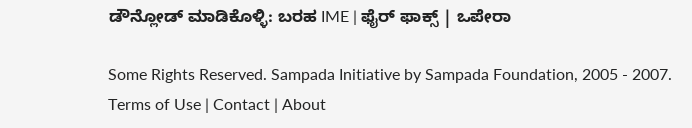ಡೌನ್ಲೋಡ್ ಮಾಡಿಕೊಳ್ಳಿ: ಬರಹ IME | ಫೈರ್ ಫಾಕ್ಸ್ | ಒಪೇರಾ

Some Rights Reserved. Sampada Initiative by Sampada Foundation, 2005 - 2007.
Terms of Use | Contact | About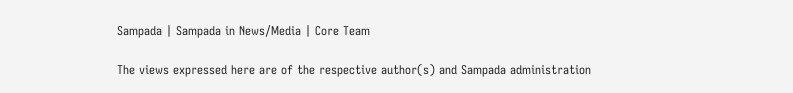Sampada | Sampada in News/Media | Core Team

The views expressed here are of the respective author(s) and Sampada administration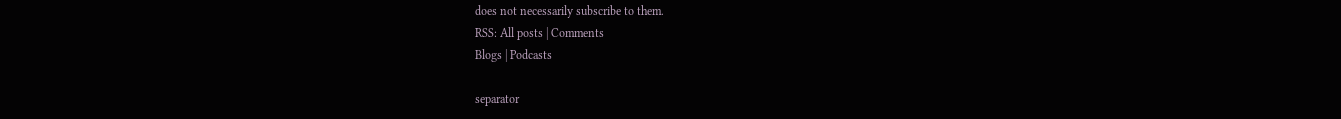does not necessarily subscribe to them.
RSS: All posts | Comments
Blogs | Podcasts

separator